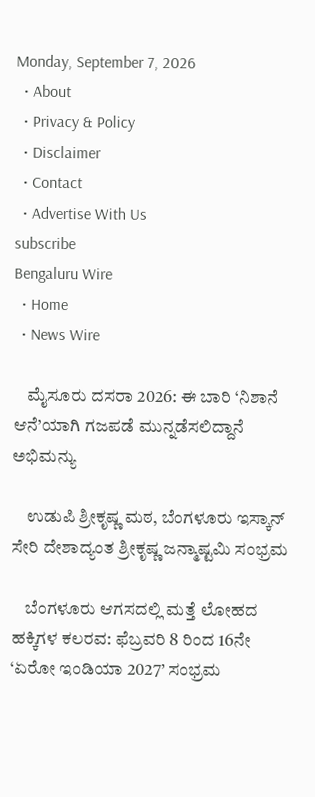Monday, September 7, 2026
  • About
  • Privacy & Policy
  • Disclaimer
  • Contact
  • Advertise With Us
subscribe
Bengaluru Wire
  • Home
  • News Wire

    ಮೈಸೂರು ದಸರಾ 2026: ಈ ಬಾರಿ ‘ನಿಶಾನೆ ಆನೆ’ಯಾಗಿ ಗಜಪಡೆ ಮುನ್ನಡೆಸಲಿದ್ದಾನೆ ಅಭಿಮನ್ಯು

    ಉಡುಪಿ ಶ್ರೀಕೃಷ್ಣ ಮಠ, ಬೆಂಗಳೂರು ಇಸ್ಕಾನ್ ಸೇರಿ ದೇಶಾದ್ಯಂತ ಶ್ರೀಕೃಷ್ಣ ಜನ್ಮಾಷ್ಟಮಿ ಸಂಭ್ರಮ

    ಬೆಂಗಳೂರು ಆಗಸದಲ್ಲಿ ಮತ್ತೆ ಲೋಹದ ಹಕ್ಕಿಗಳ ಕಲರವ: ಫೆಬ್ರವರಿ 8 ರಿಂದ 16ನೇ ‘ಏರೋ ಇಂಡಿಯಾ 2027’ ಸಂಭ್ರಮ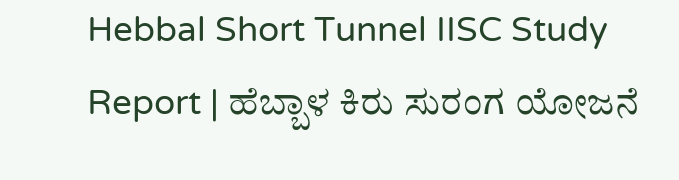Hebbal Short Tunnel IISC Study Report | ಹೆಬ್ಬಾಳ ಕಿರು ಸುರಂಗ ಯೋಜನೆ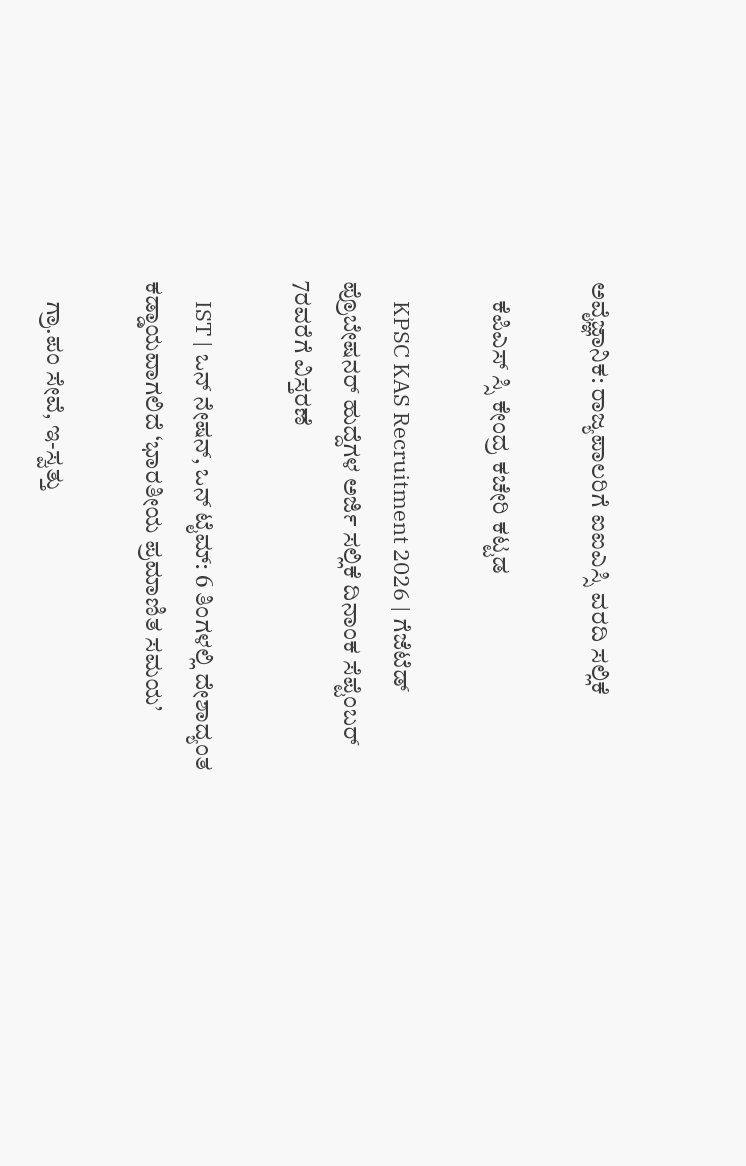ಅವೈಜ್ಞಾನಿಕ: ರಾಜ್ಯಪಾಲರಿಗೆ ಐಐಎಸ್ಸಿ ವರದಿ ಸಲ್ಲಿಕೆ

    ಕೆಪಿಎಸ್ ಸ್ಸಿ ಕೇಂದ್ರ ಕಚೇರಿ ಕಟ್ಟಡ

    KPSC KAS Recruitment 2026 | ಗೆಜೆಟೆಡ್ ಪ್ರೊಬೇಷನರ್ ಹುದ್ದೆಗಳ ಅರ್ಜಿ ಸಲ್ಲಿಕೆ ದಿನಾಂಕ ಸೆಪ್ಟೆಂಬರ್ 7ರವರೆಗೆ ವಿಸ್ತರಣೆ

    IST | ಒನ್ ನೇಷನ್, ಒನ್ ಟೈಮ್: 6 ತಿಂಗಳಲ್ಲಿ ದೇಶಾದ್ಯಂತ ಕಡ್ಡಾಯವಾಗಲಿದೆ ‘ಭಾರತೀಯ ಪ್ರಮಾಣಿತ ಸಮಯ’

    ಗ್ರಾ.ಪಂ ಸೇವೆ, ಇ-ಸ್ವತ್ತು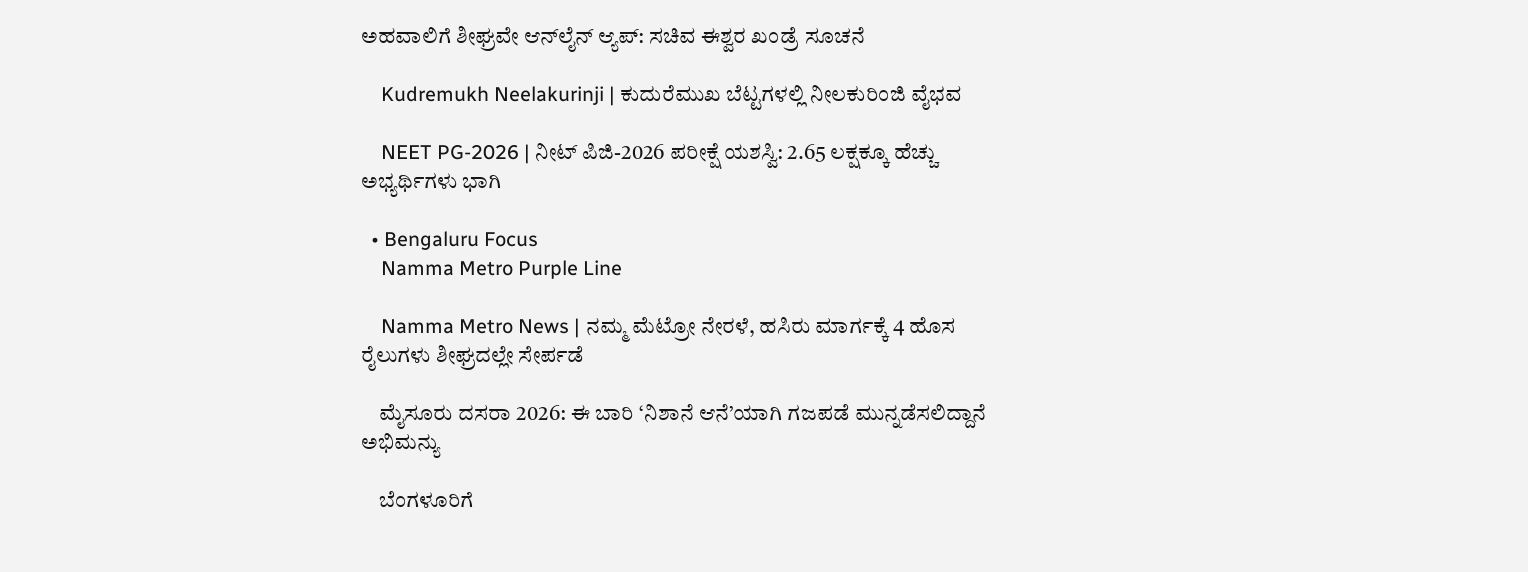ಅಹವಾಲಿಗೆ ಶೀಘ್ರವೇ ಆನ್‌ಲೈನ್ ಆ್ಯಪ್: ಸಚಿವ ಈಶ್ವರ ಖಂಡ್ರೆ ಸೂಚನೆ

    Kudremukh Neelakurinji | ಕುದುರೆಮುಖ ಬೆಟ್ಟಗಳಲ್ಲಿ ನೀಲಕುರಿಂಜಿ ವೈಭವ

    NEET PG-2026 | ನೀಟ್ ಪಿಜಿ-2026 ಪರೀಕ್ಷೆ ಯಶಸ್ವಿ: 2.65 ಲಕ್ಷಕ್ಕೂ ಹೆಚ್ಚು ಅಭ್ಯರ್ಥಿಗಳು ಭಾಗಿ

  • Bengaluru Focus
    Namma Metro Purple Line

    Namma Metro News | ನಮ್ಮ ಮೆಟ್ರೋ ನೇರಳೆ, ಹಸಿರು ಮಾರ್ಗಕ್ಕೆ 4 ಹೊಸ ರೈಲುಗಳು ಶೀಘ್ರದಲ್ಲೇ ಸೇರ್ಪಡೆ

    ಮೈಸೂರು ದಸರಾ 2026: ಈ ಬಾರಿ ‘ನಿಶಾನೆ ಆನೆ’ಯಾಗಿ ಗಜಪಡೆ ಮುನ್ನಡೆಸಲಿದ್ದಾನೆ ಅಭಿಮನ್ಯು

    ಬೆಂಗಳೂರಿಗೆ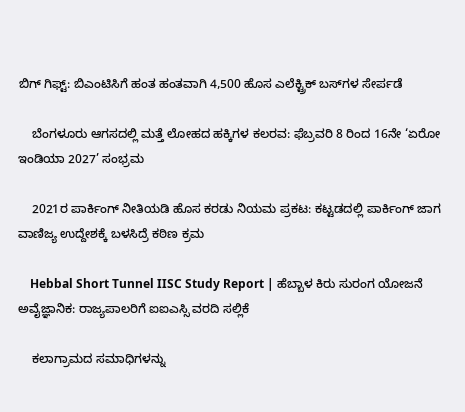ಬಿಗ್ ಗಿಫ್ಟ್: ಬಿಎಂಟಿಸಿಗೆ ಹಂತ ಹಂತವಾಗಿ 4,500 ಹೊಸ ಎಲೆಕ್ಟ್ರಿಕ್ ಬಸ್‌ಗಳ ಸೇರ್ಪಡೆ

    ಬೆಂಗಳೂರು ಆಗಸದಲ್ಲಿ ಮತ್ತೆ ಲೋಹದ ಹಕ್ಕಿಗಳ ಕಲರವ: ಫೆಬ್ರವರಿ 8 ರಿಂದ 16ನೇ ‘ಏರೋ ಇಂಡಿಯಾ 2027’ ಸಂಭ್ರಮ

    2021ರ ಪಾರ್ಕಿಂಗ್ ನೀತಿಯಡಿ ಹೊಸ ಕರಡು ನಿಯಮ ಪ್ರಕಟ: ಕಟ್ಟಡದಲ್ಲಿ ಪಾರ್ಕಿಂಗ್ ಜಾಗ ವಾಣಿಜ್ಯ ಉದ್ದೇಶಕ್ಕೆ ಬಳಸಿದ್ರೆ ಕಠಿಣ ಕ್ರಮ

    Hebbal Short Tunnel IISC Study Report | ಹೆಬ್ಬಾಳ ಕಿರು ಸುರಂಗ ಯೋಜನೆ ಅವೈಜ್ಞಾನಿಕ: ರಾಜ್ಯಪಾಲರಿಗೆ ಐಐಎಸ್ಸಿ ವರದಿ ಸಲ್ಲಿಕೆ

    ಕಲಾಗ್ರಾಮದ ಸಮಾಧಿಗಳನ್ನು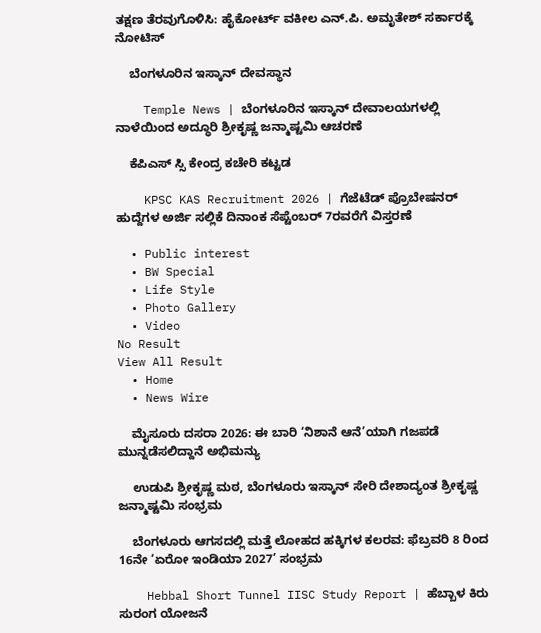ತಕ್ಷಣ ತೆರವುಗೊಳಿಸಿ: ಹೈಕೋರ್ಟ್ ವಕೀಲ ಎನ್.ಪಿ. ಅಮೃತೇಶ್ ಸರ್ಕಾರಕ್ಕೆ ನೋಟಿಸ್

    ಬೆಂಗಳೂರಿನ ಇಸ್ಕಾನ್ ದೇವಸ್ಥಾನ

    Temple News | ಬೆಂಗಳೂರಿನ ಇಸ್ಕಾನ್ ದೇವಾಲಯಗಳಲ್ಲಿ ನಾಳೆಯಿಂದ ಅದ್ಧೂರಿ ಶ್ರೀಕೃಷ್ಣ ಜನ್ಮಾಷ್ಟಮಿ ಆಚರಣೆ

    ಕೆಪಿಎಸ್ ಸ್ಸಿ ಕೇಂದ್ರ ಕಚೇರಿ ಕಟ್ಟಡ

    KPSC KAS Recruitment 2026 | ಗೆಜೆಟೆಡ್ ಪ್ರೊಬೇಷನರ್ ಹುದ್ದೆಗಳ ಅರ್ಜಿ ಸಲ್ಲಿಕೆ ದಿನಾಂಕ ಸೆಪ್ಟೆಂಬರ್ 7ರವರೆಗೆ ವಿಸ್ತರಣೆ

  • Public interest
  • BW Special
  • Life Style
  • Photo Gallery
  • Video
No Result
View All Result
  • Home
  • News Wire

    ಮೈಸೂರು ದಸರಾ 2026: ಈ ಬಾರಿ ‘ನಿಶಾನೆ ಆನೆ’ಯಾಗಿ ಗಜಪಡೆ ಮುನ್ನಡೆಸಲಿದ್ದಾನೆ ಅಭಿಮನ್ಯು

    ಉಡುಪಿ ಶ್ರೀಕೃಷ್ಣ ಮಠ, ಬೆಂಗಳೂರು ಇಸ್ಕಾನ್ ಸೇರಿ ದೇಶಾದ್ಯಂತ ಶ್ರೀಕೃಷ್ಣ ಜನ್ಮಾಷ್ಟಮಿ ಸಂಭ್ರಮ

    ಬೆಂಗಳೂರು ಆಗಸದಲ್ಲಿ ಮತ್ತೆ ಲೋಹದ ಹಕ್ಕಿಗಳ ಕಲರವ: ಫೆಬ್ರವರಿ 8 ರಿಂದ 16ನೇ ‘ಏರೋ ಇಂಡಿಯಾ 2027’ ಸಂಭ್ರಮ

    Hebbal Short Tunnel IISC Study Report | ಹೆಬ್ಬಾಳ ಕಿರು ಸುರಂಗ ಯೋಜನೆ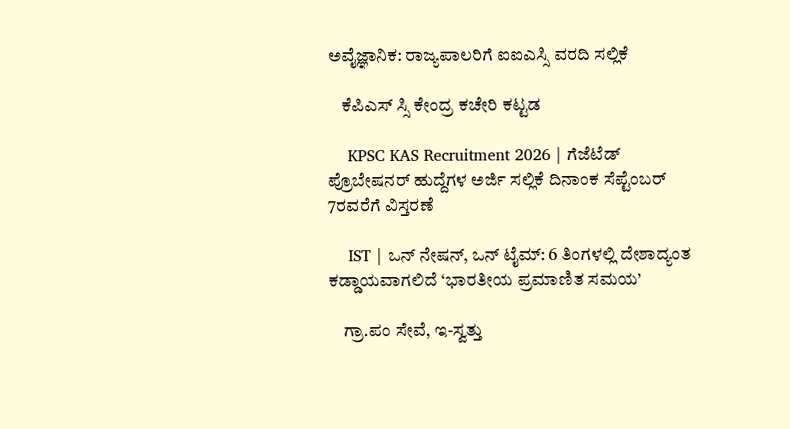ಅವೈಜ್ಞಾನಿಕ: ರಾಜ್ಯಪಾಲರಿಗೆ ಐಐಎಸ್ಸಿ ವರದಿ ಸಲ್ಲಿಕೆ

    ಕೆಪಿಎಸ್ ಸ್ಸಿ ಕೇಂದ್ರ ಕಚೇರಿ ಕಟ್ಟಡ

    KPSC KAS Recruitment 2026 | ಗೆಜೆಟೆಡ್ ಪ್ರೊಬೇಷನರ್ ಹುದ್ದೆಗಳ ಅರ್ಜಿ ಸಲ್ಲಿಕೆ ದಿನಾಂಕ ಸೆಪ್ಟೆಂಬರ್ 7ರವರೆಗೆ ವಿಸ್ತರಣೆ

    IST | ಒನ್ ನೇಷನ್, ಒನ್ ಟೈಮ್: 6 ತಿಂಗಳಲ್ಲಿ ದೇಶಾದ್ಯಂತ ಕಡ್ಡಾಯವಾಗಲಿದೆ ‘ಭಾರತೀಯ ಪ್ರಮಾಣಿತ ಸಮಯ’

    ಗ್ರಾ.ಪಂ ಸೇವೆ, ಇ-ಸ್ವತ್ತು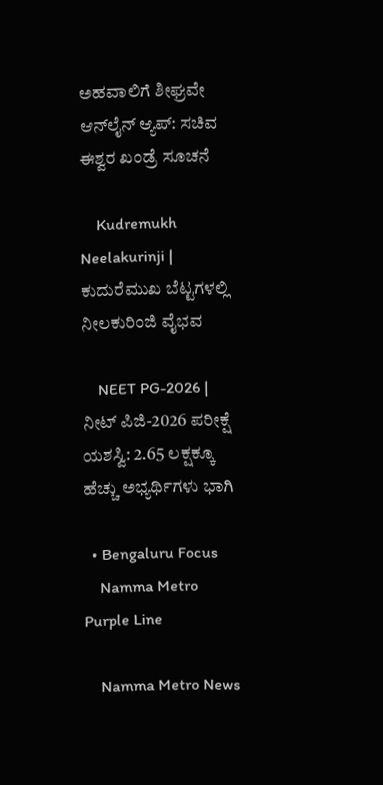ಅಹವಾಲಿಗೆ ಶೀಘ್ರವೇ ಆನ್‌ಲೈನ್ ಆ್ಯಪ್: ಸಚಿವ ಈಶ್ವರ ಖಂಡ್ರೆ ಸೂಚನೆ

    Kudremukh Neelakurinji | ಕುದುರೆಮುಖ ಬೆಟ್ಟಗಳಲ್ಲಿ ನೀಲಕುರಿಂಜಿ ವೈಭವ

    NEET PG-2026 | ನೀಟ್ ಪಿಜಿ-2026 ಪರೀಕ್ಷೆ ಯಶಸ್ವಿ: 2.65 ಲಕ್ಷಕ್ಕೂ ಹೆಚ್ಚು ಅಭ್ಯರ್ಥಿಗಳು ಭಾಗಿ

  • Bengaluru Focus
    Namma Metro Purple Line

    Namma Metro News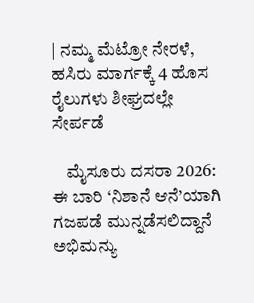| ನಮ್ಮ ಮೆಟ್ರೋ ನೇರಳೆ, ಹಸಿರು ಮಾರ್ಗಕ್ಕೆ 4 ಹೊಸ ರೈಲುಗಳು ಶೀಘ್ರದಲ್ಲೇ ಸೇರ್ಪಡೆ

    ಮೈಸೂರು ದಸರಾ 2026: ಈ ಬಾರಿ ‘ನಿಶಾನೆ ಆನೆ’ಯಾಗಿ ಗಜಪಡೆ ಮುನ್ನಡೆಸಲಿದ್ದಾನೆ ಅಭಿಮನ್ಯು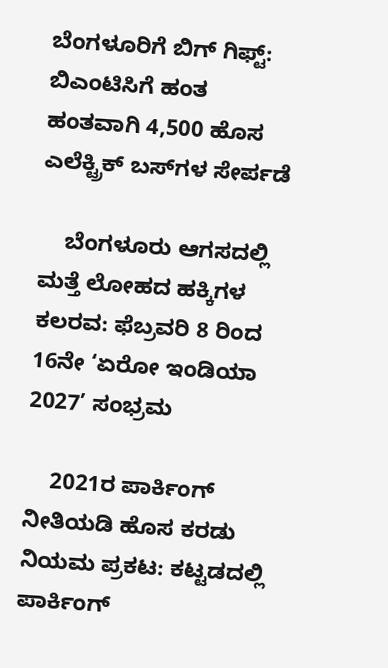ಬೆಂಗಳೂರಿಗೆ ಬಿಗ್ ಗಿಫ್ಟ್: ಬಿಎಂಟಿಸಿಗೆ ಹಂತ ಹಂತವಾಗಿ 4,500 ಹೊಸ ಎಲೆಕ್ಟ್ರಿಕ್ ಬಸ್‌ಗಳ ಸೇರ್ಪಡೆ

    ಬೆಂಗಳೂರು ಆಗಸದಲ್ಲಿ ಮತ್ತೆ ಲೋಹದ ಹಕ್ಕಿಗಳ ಕಲರವ: ಫೆಬ್ರವರಿ 8 ರಿಂದ 16ನೇ ‘ಏರೋ ಇಂಡಿಯಾ 2027’ ಸಂಭ್ರಮ

    2021ರ ಪಾರ್ಕಿಂಗ್ ನೀತಿಯಡಿ ಹೊಸ ಕರಡು ನಿಯಮ ಪ್ರಕಟ: ಕಟ್ಟಡದಲ್ಲಿ ಪಾರ್ಕಿಂಗ್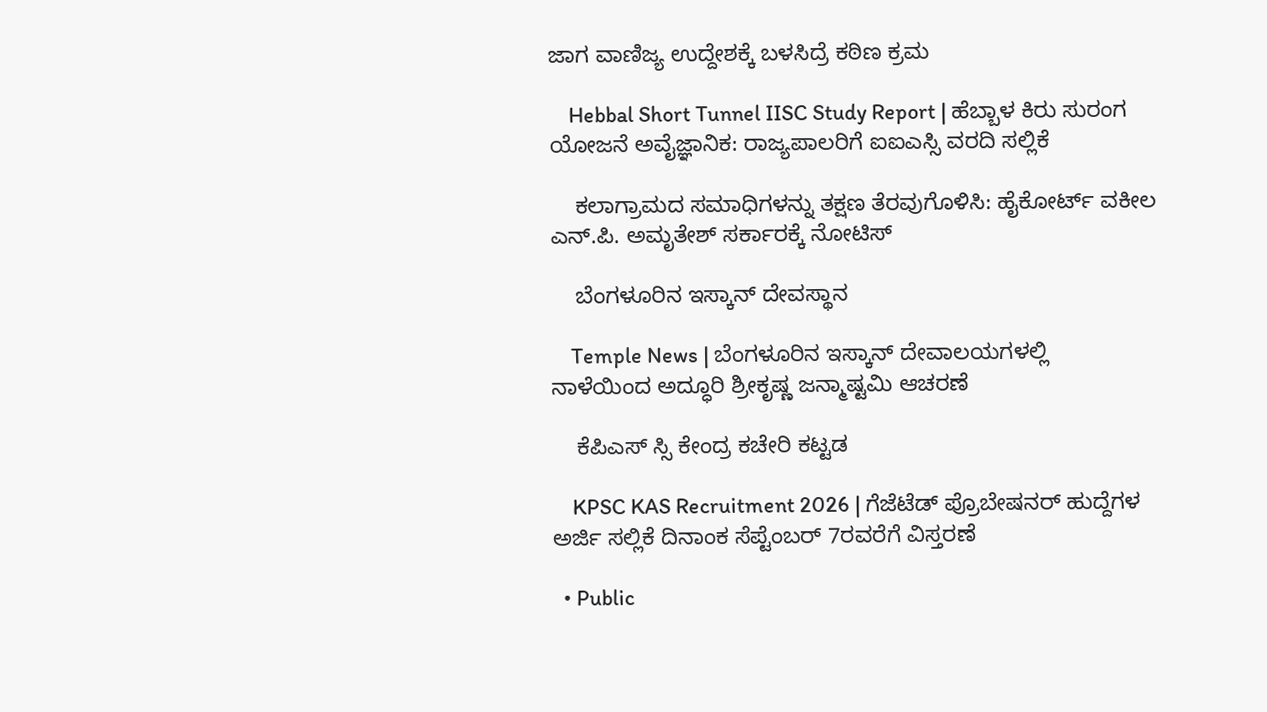ಜಾಗ ವಾಣಿಜ್ಯ ಉದ್ದೇಶಕ್ಕೆ ಬಳಸಿದ್ರೆ ಕಠಿಣ ಕ್ರಮ

    Hebbal Short Tunnel IISC Study Report | ಹೆಬ್ಬಾಳ ಕಿರು ಸುರಂಗ ಯೋಜನೆ ಅವೈಜ್ಞಾನಿಕ: ರಾಜ್ಯಪಾಲರಿಗೆ ಐಐಎಸ್ಸಿ ವರದಿ ಸಲ್ಲಿಕೆ

    ಕಲಾಗ್ರಾಮದ ಸಮಾಧಿಗಳನ್ನು ತಕ್ಷಣ ತೆರವುಗೊಳಿಸಿ: ಹೈಕೋರ್ಟ್ ವಕೀಲ ಎನ್.ಪಿ. ಅಮೃತೇಶ್ ಸರ್ಕಾರಕ್ಕೆ ನೋಟಿಸ್

    ಬೆಂಗಳೂರಿನ ಇಸ್ಕಾನ್ ದೇವಸ್ಥಾನ

    Temple News | ಬೆಂಗಳೂರಿನ ಇಸ್ಕಾನ್ ದೇವಾಲಯಗಳಲ್ಲಿ ನಾಳೆಯಿಂದ ಅದ್ಧೂರಿ ಶ್ರೀಕೃಷ್ಣ ಜನ್ಮಾಷ್ಟಮಿ ಆಚರಣೆ

    ಕೆಪಿಎಸ್ ಸ್ಸಿ ಕೇಂದ್ರ ಕಚೇರಿ ಕಟ್ಟಡ

    KPSC KAS Recruitment 2026 | ಗೆಜೆಟೆಡ್ ಪ್ರೊಬೇಷನರ್ ಹುದ್ದೆಗಳ ಅರ್ಜಿ ಸಲ್ಲಿಕೆ ದಿನಾಂಕ ಸೆಪ್ಟೆಂಬರ್ 7ರವರೆಗೆ ವಿಸ್ತರಣೆ

  • Public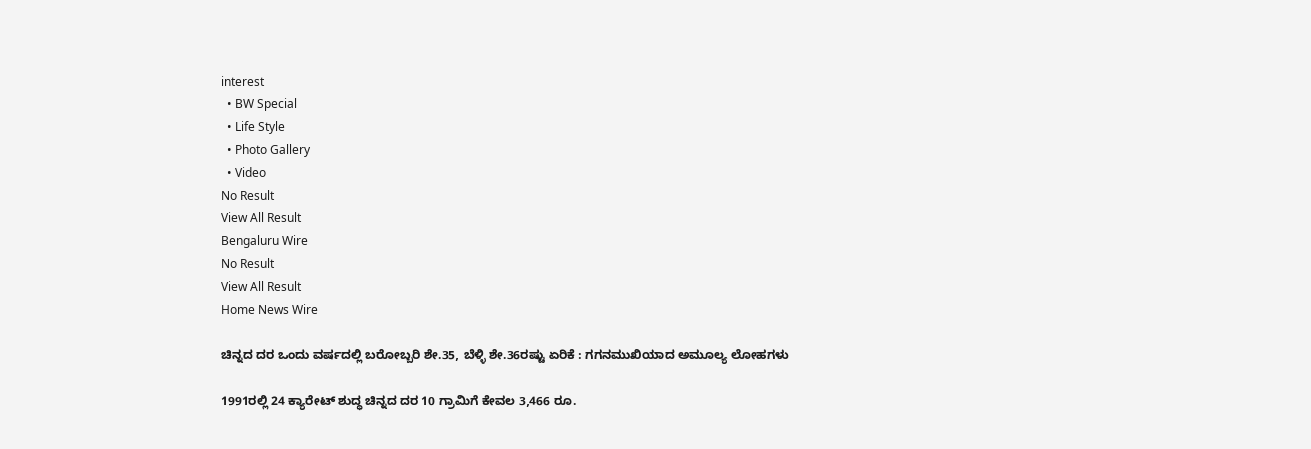interest
  • BW Special
  • Life Style
  • Photo Gallery
  • Video
No Result
View All Result
Bengaluru Wire
No Result
View All Result
Home News Wire

ಚಿನ್ನದ ದರ ಒಂದು ವರ್ಷದಲ್ಲಿ ಬರೋಬ್ಬರಿ ಶೇ.35, ಬೆಳ್ಳಿ ಶೇ.36ರಷ್ಟು ಏರಿಕೆ : ಗಗನಮುಖಿಯಾದ ಅಮೂಲ್ಯ ಲೋಹಗಳು

1991ರಲ್ಲಿ 24 ಕ್ಯಾರೇಟ್ ಶುದ್ಧ ಚಿನ್ನದ ದರ 10 ಗ್ರಾಮಿಗೆ ಕೇವಲ 3,466 ರೂ.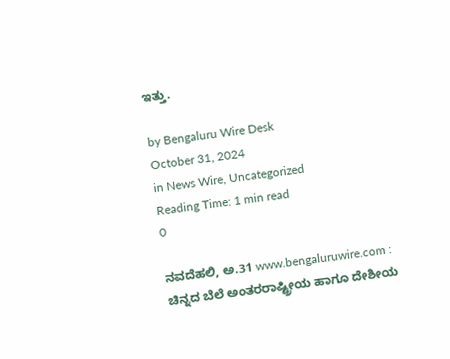ಇತ್ತು.

by Bengaluru Wire Desk
October 31, 2024
in News Wire, Uncategorized
Reading Time: 1 min read
0

ನವದೆಹಲಿ, ಅ.31 www.bengaluruwire.com : ಚಿನ್ನದ ಬೆಲೆ ಅಂತರರಾಷ್ಟ್ರೀಯ ಹಾಗೂ ದೇಶೀಯ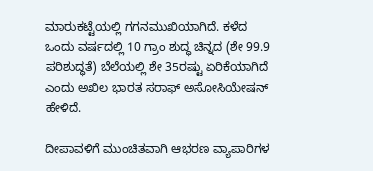ಮಾರುಕಟ್ಟೆಯಲ್ಲಿ ಗಗನಮುಖಿಯಾಗಿದೆ. ಕಳೆದ ಒಂದು ವರ್ಷದಲ್ಲಿ 10 ಗ್ರಾಂ ಶುದ್ಧ ಚಿನ್ನದ (ಶೇ 99.9 ಪರಿಶುದ್ಧತೆ) ಬೆಲೆಯಲ್ಲಿ ಶೇ 35ರಷ್ಟು ಏರಿಕೆಯಾಗಿದೆ ಎಂದು ಅಖಿಲ ಭಾರತ ಸರಾಫ್‌ ಅಸೋಸಿಯೇಷನ್‌ ಹೇಳಿದೆ.

ದೀಪಾವಳಿಗೆ ಮುಂಚಿತವಾಗಿ ಆಭರಣ ವ್ಯಾಪಾರಿಗಳ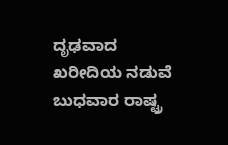ದೃಢವಾದ ಖರೀದಿಯ ನಡುವೆ ಬುಧವಾರ ರಾಷ್ಟ್ರ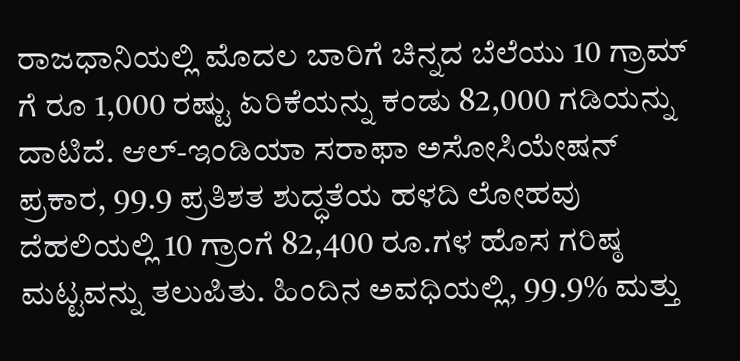ರಾಜಧಾನಿಯಲ್ಲಿ ಮೊದಲ ಬಾರಿಗೆ ಚಿನ್ನದ ಬೆಲೆಯು 10 ಗ್ರಾಮ್ ಗೆ ರೂ 1,000 ರಷ್ಟು ಏರಿಕೆಯನ್ನು ಕಂಡು 82,000 ಗಡಿಯನ್ನು ದಾಟಿದೆ. ಆಲ್-ಇಂಡಿಯಾ ಸರಾಫಾ ಅಸೋಸಿಯೇಷನ್ ಪ್ರಕಾರ, 99.9 ಪ್ರತಿಶತ ಶುದ್ಧತೆಯ ಹಳದಿ ಲೋಹವು ದೆಹಲಿಯಲ್ಲಿ 10 ಗ್ರಾಂಗೆ 82,400 ರೂ.ಗಳ ಹೊಸ ಗರಿಷ್ಠ ಮಟ್ಟವನ್ನು ತಲುಪಿತು. ಹಿಂದಿನ ಅವಧಿಯಲ್ಲಿ, 99.9% ಮತ್ತು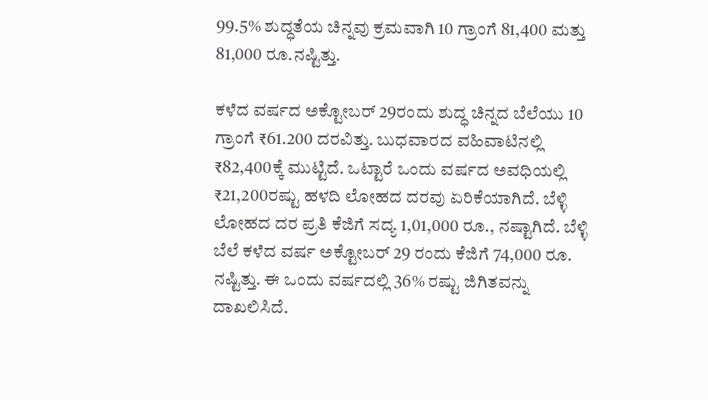99.5% ಶುದ್ಧತೆಯ ಚಿನ್ನವು ಕ್ರಮವಾಗಿ 10 ಗ್ರಾಂಗೆ 81,400 ಮತ್ತು 81,000 ರೂ.ನಷ್ಟಿತ್ತು.

ಕಳೆದ ವರ್ಷದ ಅಕ್ಟೋಬರ್ 29ರಂದು ಶುದ್ಧ ಚಿನ್ನದ ಬೆಲೆಯು 10 ಗ್ರಾಂಗೆ ₹61.200 ದರವಿತ್ತು. ಬುಧವಾರದ ವಹಿವಾಟಿನಲ್ಲಿ ₹82,400ಕ್ಕೆ ಮುಟ್ಟಿದೆ. ಒಟ್ಟಾರೆ ಒಂದು ವರ್ಷದ ಅವಧಿಯಲ್ಲಿ ₹21,200ರಷ್ಟು ಹಳದಿ ಲೋಹದ ದರವು ಏರಿಕೆಯಾಗಿದೆ. ಬೆಳ್ಳಿ ಲೋಹದ ದರ ಪ್ರತಿ ಕೆಜಿಗೆ ಸದ್ಯ 1,01,000 ರೂ., ನಷ್ಟಾಗಿದೆ. ಬೆಳ್ಳಿ ಬೆಲೆ ಕಳೆದ ವರ್ಷ ಅಕ್ಟೋಬರ್ 29 ರಂದು ಕೆಜಿಗೆ 74,000 ರೂ. ನಷ್ಟಿತ್ತು. ಈ ಒಂದು ವರ್ಷದಲ್ಲಿ 36% ರಷ್ಟು ಜಿಗಿತವನ್ನು ದಾಖಲಿಸಿದೆ.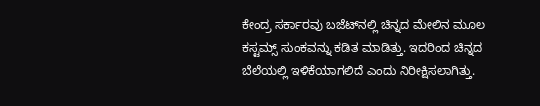ಕೇಂದ್ರ ಸರ್ಕಾರವು ಬಜೆಟ್‌ನಲ್ಲಿ ಚಿನ್ನದ ಮೇಲಿನ ಮೂಲ ಕಸ್ಟಮ್ಸ್ ಸುಂಕವನ್ನು ಕಡಿತ ಮಾಡಿತ್ತು. ಇದರಿಂದ ಚಿನ್ನದ ಬೆಲೆಯಲ್ಲಿ ಇಳಿಕೆಯಾಗಲಿದೆ ಎಂದು ನಿರೀಕ್ಷಿಸಲಾಗಿತ್ತು.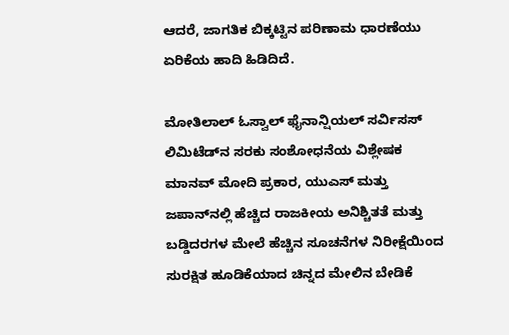ಆದರೆ, ಜಾಗತಿಕ ಬಿಕ್ಕಟ್ಟಿನ ಪರಿಣಾಮ ಧಾರಣೆಯು ಏರಿಕೆಯ ಹಾದಿ ಹಿಡಿದಿದೆ.

ಮೋತಿಲಾಲ್ ಓಸ್ವಾಲ್ ಫೈನಾನ್ಷಿಯಲ್ ಸರ್ವಿಸಸ್ ಲಿಮಿಟೆಡ್‌ನ ಸರಕು ಸಂಶೋಧನೆಯ ವಿಶ್ಲೇಷಕ ಮಾನವ್ ಮೋದಿ ಪ್ರಕಾರ, ಯುಎಸ್ ಮತ್ತು ಜಪಾನ್‌ನಲ್ಲಿ ಹೆಚ್ಚಿದ ರಾಜಕೀಯ ಅನಿಶ್ಚಿತತೆ ಮತ್ತು ಬಡ್ಡಿದರಗಳ ಮೇಲೆ ಹೆಚ್ಚಿನ ಸೂಚನೆಗಳ ನಿರೀಕ್ಷೆಯಿಂದ ಸುರಕ್ಷಿತ ಹೂಡಿಕೆಯಾದ ಚಿನ್ನದ ಮೇಲಿನ ಬೇಡಿಕೆ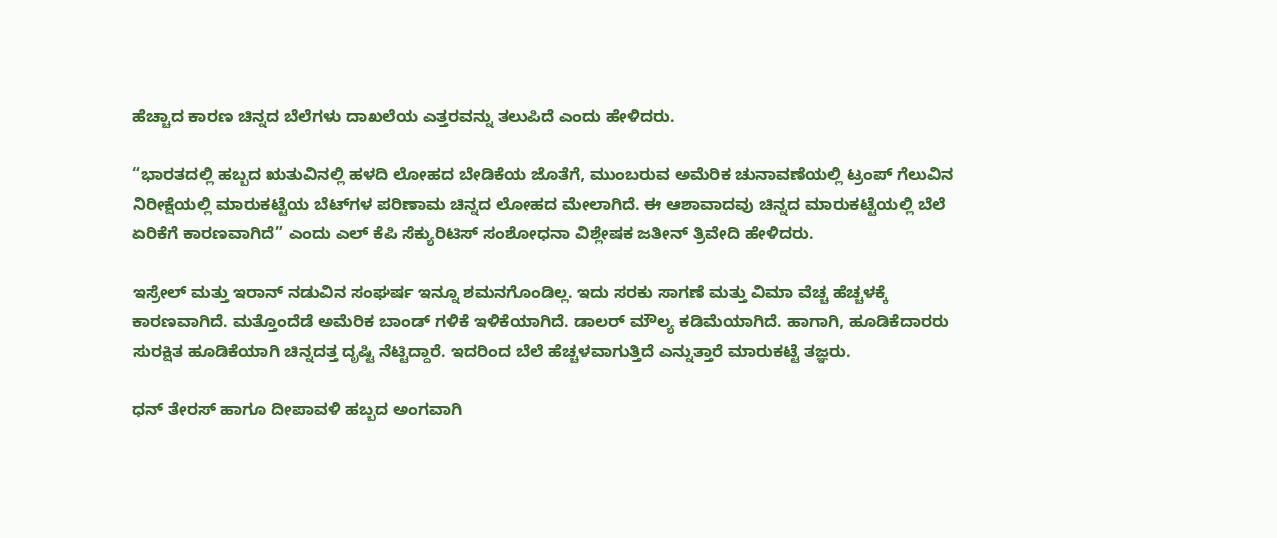ಹೆಚ್ಚಾದ ಕಾರಣ ಚಿನ್ನದ ಬೆಲೆಗಳು ದಾಖಲೆಯ ಎತ್ತರವನ್ನು ತಲುಪಿದೆ ಎಂದು ಹೇಳಿದರು.

“ಭಾರತದಲ್ಲಿ ಹಬ್ಬದ ಋತುವಿನಲ್ಲಿ ಹಳದಿ ಲೋಹದ ಬೇಡಿಕೆಯ ಜೊತೆಗೆ, ಮುಂಬರುವ ಅಮೆರಿಕ ಚುನಾವಣೆಯಲ್ಲಿ ಟ್ರಂಪ್ ಗೆಲುವಿನ ನಿರೀಕ್ಷೆಯಲ್ಲಿ ಮಾರುಕಟ್ಟೆಯ ಬೆಟ್‌ಗಳ ಪರಿಣಾಮ ಚಿನ್ನದ ಲೋಹದ ಮೇಲಾಗಿದೆ. ಈ ಆಶಾವಾದವು ಚಿನ್ನದ ಮಾರುಕಟ್ಟೆಯಲ್ಲಿ ಬೆಲೆ ಏರಿಕೆಗೆ ಕಾರಣವಾಗಿದೆ” ಎಂದು ಎಲ್ ಕೆಪಿ ಸೆಕ್ಯುರಿಟಿಸ್ ಸಂಶೋಧನಾ ವಿಶ್ಲೇಷಕ ಜತೀನ್ ತ್ರಿವೇದಿ ಹೇಳಿದರು.

ಇಸ್ರೇಲ್ ಮತ್ತು ಇರಾನ್ ನಡುವಿನ ಸಂಘರ್ಷ ಇನ್ನೂ ಶಮನಗೊಂಡಿಲ್ಲ. ಇದು ಸರಕು ಸಾಗಣೆ ಮತ್ತು ವಿಮಾ ವೆಚ್ಚ ಹೆಚ್ಚಳಕ್ಕೆ ಕಾರಣವಾಗಿದೆ. ಮತ್ತೊಂದೆಡೆ ಅಮೆರಿಕ ಬಾಂಡ್ ಗಳಿಕೆ ಇಳಿಕೆಯಾಗಿದೆ. ಡಾಲರ್ ಮೌಲ್ಯ ಕಡಿಮೆಯಾಗಿದೆ. ಹಾಗಾಗಿ, ಹೂಡಿಕೆದಾರರು ಸುರಕ್ಷಿತ ಹೂಡಿಕೆಯಾಗಿ ಚಿನ್ನದತ್ತ ದೃಷ್ಟಿ ನೆಟ್ಟಿದ್ದಾರೆ. ಇದರಿಂದ ಬೆಲೆ ಹೆಚ್ಚಳವಾಗುತ್ತಿದೆ ಎನ್ನುತ್ತಾರೆ ಮಾರುಕಟ್ಟೆ ತಜ್ಞರು.

ಧನ್ ತೇರಸ್ ಹಾಗೂ ದೀಪಾವಳಿ ಹಬ್ಬದ ಅಂಗವಾಗಿ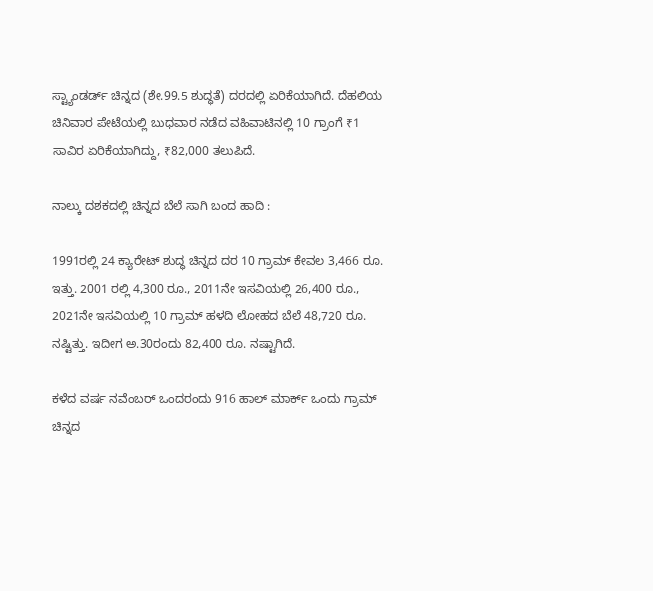ಸ್ಟ್ಯಾಂಡರ್ಡ್ ಚಿನ್ನದ (ಶೇ.99.5 ಶುದ್ಧತೆ) ದರದಲ್ಲಿ ಏರಿಕೆಯಾಗಿದೆ. ದೆಹಲಿಯ ಚಿನಿವಾರ ಪೇಟೆಯಲ್ಲಿ ಬುಧವಾರ ನಡೆದ ವಹಿವಾಟಿನಲ್ಲಿ 10 ಗ್ರಾಂಗೆ ₹1 ಸಾವಿರ ಏರಿಕೆಯಾಗಿದ್ದು, ₹82,000 ತಲುಪಿದೆ.

ನಾಲ್ಕು ದಶಕದಲ್ಲಿ ಚಿನ್ನದ ಬೆಲೆ ಸಾಗಿ ಬಂದ ಹಾದಿ :

1991ರಲ್ಲಿ 24 ಕ್ಯಾರೇಟ್ ಶುದ್ಧ ಚಿನ್ನದ ದರ 10 ಗ್ರಾಮ್ ಕೇವಲ 3,466 ರೂ. ಇತ್ತು. 2001 ರಲ್ಲಿ 4,300 ರೂ., 2011ನೇ ಇಸವಿಯಲ್ಲಿ 26,400 ರೂ., 2021ನೇ ಇಸವಿಯಲ್ಲಿ 10 ಗ್ರಾಮ್ ಹಳದಿ ಲೋಹದ ಬೆಲೆ 48,720 ರೂ. ನಷ್ಟಿತ್ತು. ಇದೀಗ ಅ.30ರಂದು 82,400 ರೂ. ನಷ್ಟಾಗಿದೆ.

ಕಳೆದ ವರ್ಷ ನವೆಂಬರ್ ಒಂದರಂದು 916 ಹಾಲ್ ಮಾರ್ಕ್ ಒಂದು ಗ್ರಾಮ್ ಚಿನ್ನದ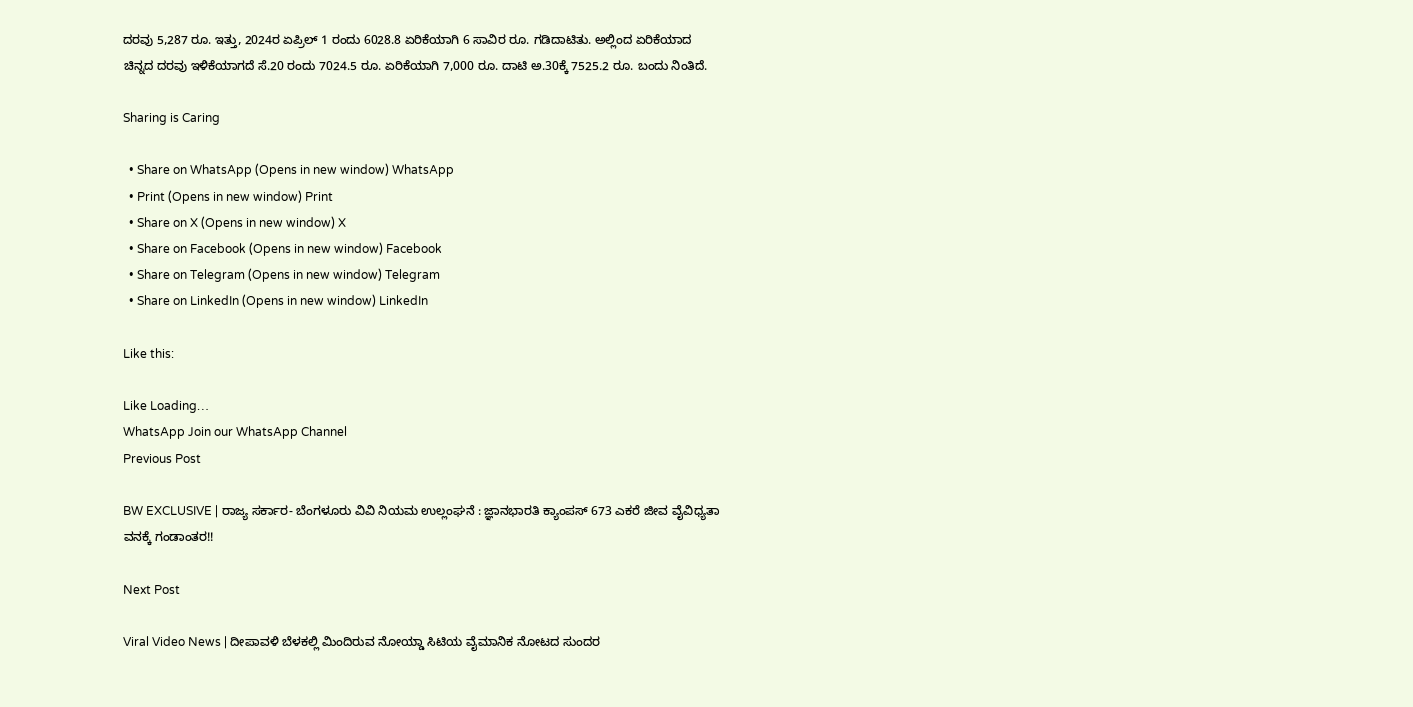ದರವು 5,287 ರೂ. ಇತ್ತು, 2024ರ ಏಪ್ರಿಲ್ 1 ರಂದು 6028.8 ಏರಿಕೆಯಾಗಿ 6 ಸಾವಿರ ರೂ. ಗಡಿದಾಟಿತು. ಅಲ್ಲಿಂದ ಏರಿಕೆಯಾದ ಚಿನ್ನದ ದರವು ಇಳಿಕೆಯಾಗದೆ ಸೆ.20 ರಂದು 7024.5 ರೂ. ಏರಿಕೆಯಾಗಿ 7,000 ರೂ. ದಾಟಿ ಅ.30ಕ್ಕೆ 7525.2 ರೂ. ಬಂದು ನಿಂತಿದೆ.

Sharing is Caring

  • Share on WhatsApp (Opens in new window) WhatsApp
  • Print (Opens in new window) Print
  • Share on X (Opens in new window) X
  • Share on Facebook (Opens in new window) Facebook
  • Share on Telegram (Opens in new window) Telegram
  • Share on LinkedIn (Opens in new window) LinkedIn

Like this:

Like Loading…
WhatsApp Join our WhatsApp Channel
Previous Post

BW EXCLUSIVE | ರಾಜ್ಯ ಸರ್ಕಾರ- ಬೆಂಗಳೂರು ವಿವಿ ನಿಯಮ ಉಲ್ಲಂಘನೆ : ಜ್ಞಾನಭಾರತಿ ಕ್ಯಾಂಪಸ್ 673 ಎಕರೆ ಜೀವ ವೈವಿಧ್ಯತಾ ವನಕ್ಕೆ ಗಂಡಾಂತರ!!

Next Post

Viral Video News | ದೀಪಾವಳಿ ಬೆಳಕಲ್ಲಿ ಮಿಂದಿರುವ ನೋಯ್ಡಾ ಸಿಟಿಯ ವೈಮಾನಿಕ ನೋಟದ ಸುಂದರ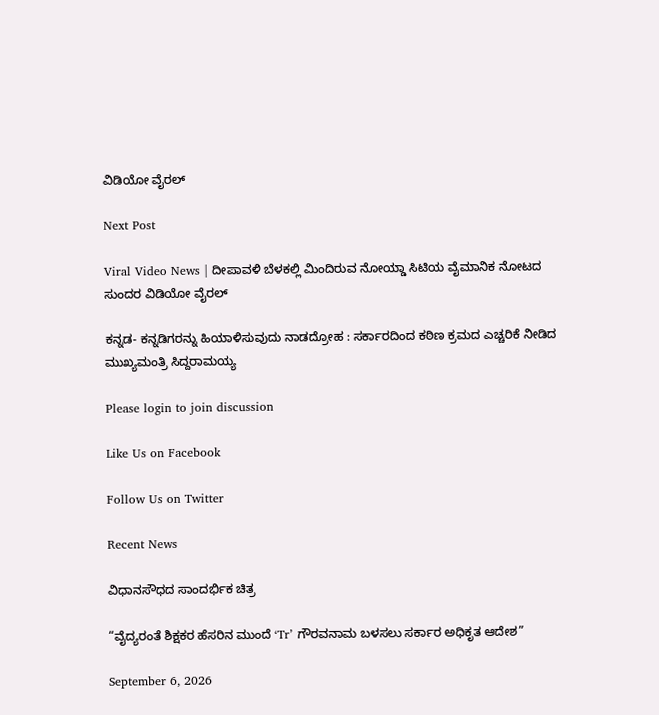ವಿಡಿಯೋ ವೈರಲ್

Next Post

Viral Video News | ದೀಪಾವಳಿ ಬೆಳಕಲ್ಲಿ ಮಿಂದಿರುವ ನೋಯ್ಡಾ ಸಿಟಿಯ ವೈಮಾನಿಕ ನೋಟದ ಸುಂದರ ವಿಡಿಯೋ ವೈರಲ್

ಕನ್ನಡ- ಕನ್ನಡಿಗರನ್ನು ಹಿಯಾಳಿಸುವುದು ನಾಡದ್ರೋಹ : ಸರ್ಕಾರದಿಂದ ಕಠಿಣ ಕ್ರಮದ ಎಚ್ಚರಿಕೆ ನೀಡಿದ ಮುಖ್ಯಮಂತ್ರಿ ಸಿದ್ದರಾಮಯ್ಯ

Please login to join discussion

Like Us on Facebook

Follow Us on Twitter

Recent News

ವಿಧಾನಸೌಧದ ಸಾಂದರ್ಭಿಕ ಚಿತ್ರ

“ವೈದ್ಯರಂತೆ ಶಿಕ್ಷಕರ ಹೆಸರಿನ ಮುಂದೆ ‘Tr’ ಗೌರವನಾಮ ಬಳಸಲು ಸರ್ಕಾರ ಅಧಿಕೃತ ಆದೇಶ”

September 6, 2026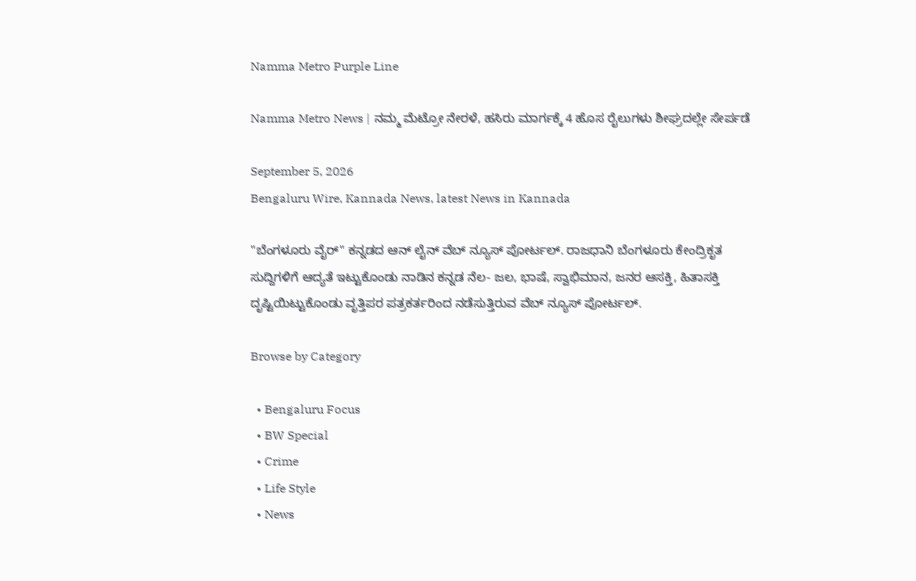Namma Metro Purple Line

Namma Metro News | ನಮ್ಮ ಮೆಟ್ರೋ ನೇರಳೆ, ಹಸಿರು ಮಾರ್ಗಕ್ಕೆ 4 ಹೊಸ ರೈಲುಗಳು ಶೀಘ್ರದಲ್ಲೇ ಸೇರ್ಪಡೆ

September 5, 2026
Bengaluru Wire, Kannada News, latest News in Kannada

"ಬೆಂಗಳೂರು ವೈರ್" ಕನ್ನಡದ ಆನ್ ಲೈನ್ ವೆಬ್ ನ್ಯೂಸ್ ಪೋರ್ಟಲ್. ರಾಜಧಾನಿ ಬೆಂಗಳೂರು ಕೇಂದ್ರಿಕೃತ ಸುದ್ದಿಗಳಿಗೆ ಆದ್ಯತೆ ಇಟ್ಟುಕೊಂಡು ನಾಡಿನ ಕನ್ನಡ ನೆಲ- ಜಲ, ಭಾಷೆ, ಸ್ವಾಭಿಮಾನ, ಜನರ ಆಸಕ್ತಿ, ಹಿತಾಸಕ್ತಿ ದೃಷ್ಟಿಯಿಟ್ಟುಕೊಂಡು ವೃತ್ತಿಪರ ಪತ್ರಕರ್ತರಿಂದ ನಡೆಸುತ್ತಿರುವ ವೆಬ್ ನ್ಯೂಸ್ ಪೋರ್ಟಲ್.

Browse by Category

  • Bengaluru Focus
  • BW Special
  • Crime
  • Life Style
  • News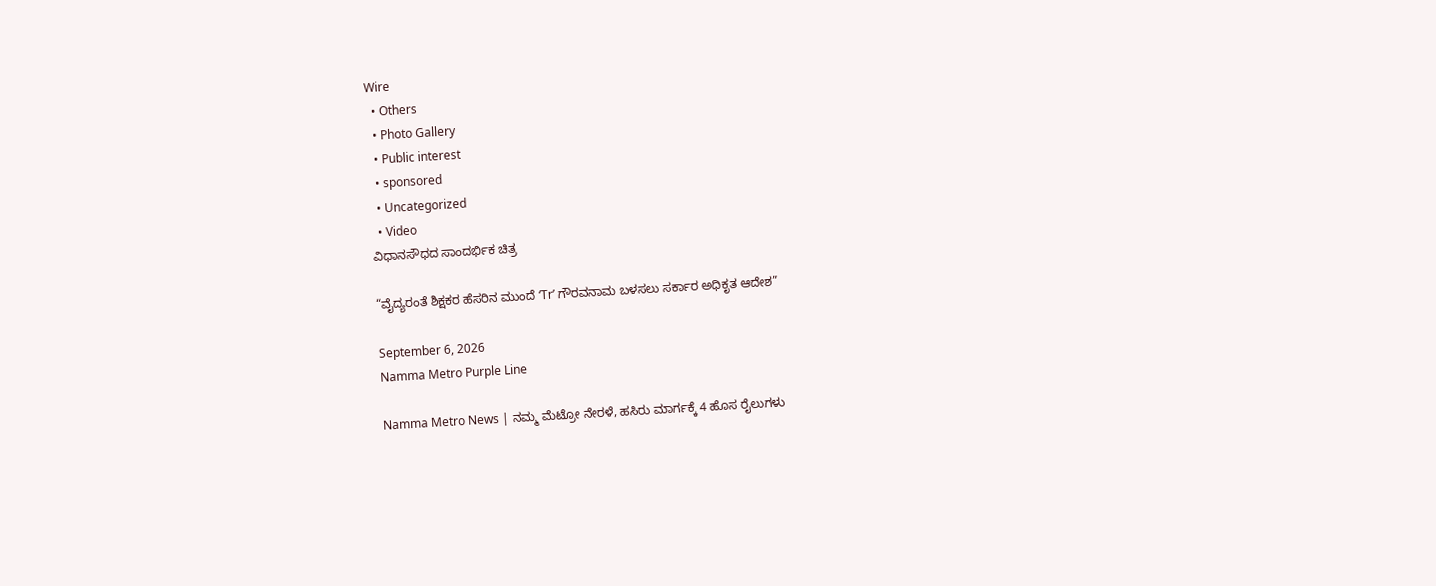Wire
  • Others
  • Photo Gallery
  • Public interest
  • sponsored
  • Uncategorized
  • Video
ವಿಧಾನಸೌಧದ ಸಾಂದರ್ಭಿಕ ಚಿತ್ರ

“ವೈದ್ಯರಂತೆ ಶಿಕ್ಷಕರ ಹೆಸರಿನ ಮುಂದೆ ‘Tr’ ಗೌರವನಾಮ ಬಳಸಲು ಸರ್ಕಾರ ಅಧಿಕೃತ ಆದೇಶ”

September 6, 2026
Namma Metro Purple Line

Namma Metro News | ನಮ್ಮ ಮೆಟ್ರೋ ನೇರಳೆ, ಹಸಿರು ಮಾರ್ಗಕ್ಕೆ 4 ಹೊಸ ರೈಲುಗಳು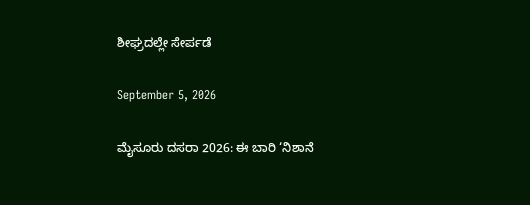ಶೀಘ್ರದಲ್ಲೇ ಸೇರ್ಪಡೆ

September 5, 2026

ಮೈಸೂರು ದಸರಾ 2026: ಈ ಬಾರಿ ‘ನಿಶಾನೆ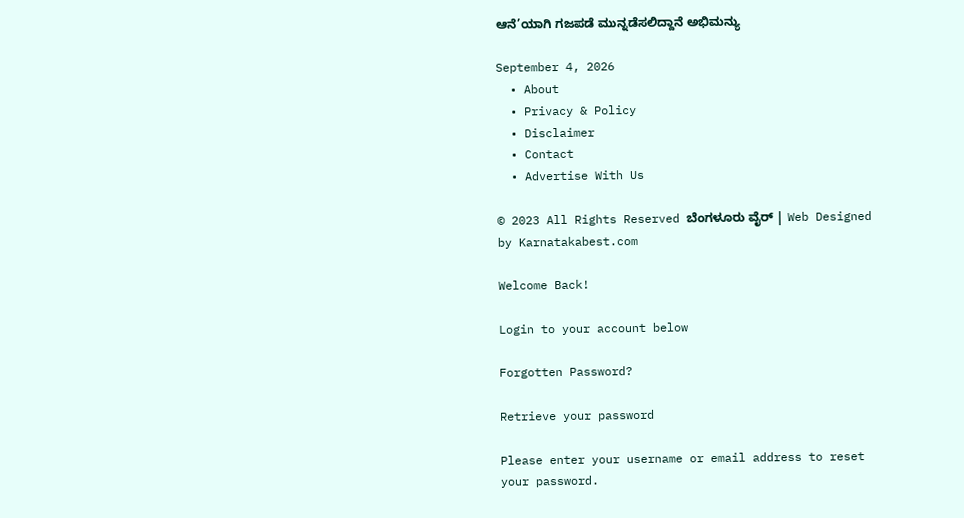ಆನೆ’ಯಾಗಿ ಗಜಪಡೆ ಮುನ್ನಡೆಸಲಿದ್ದಾನೆ ಅಭಿಮನ್ಯು

September 4, 2026
  • About
  • Privacy & Policy
  • Disclaimer
  • Contact
  • Advertise With Us

© 2023 All Rights Reserved ಬೆಂಗಳೂರು ವೈರ್‌ | Web Designed by Karnatakabest.com

Welcome Back!

Login to your account below

Forgotten Password?

Retrieve your password

Please enter your username or email address to reset your password.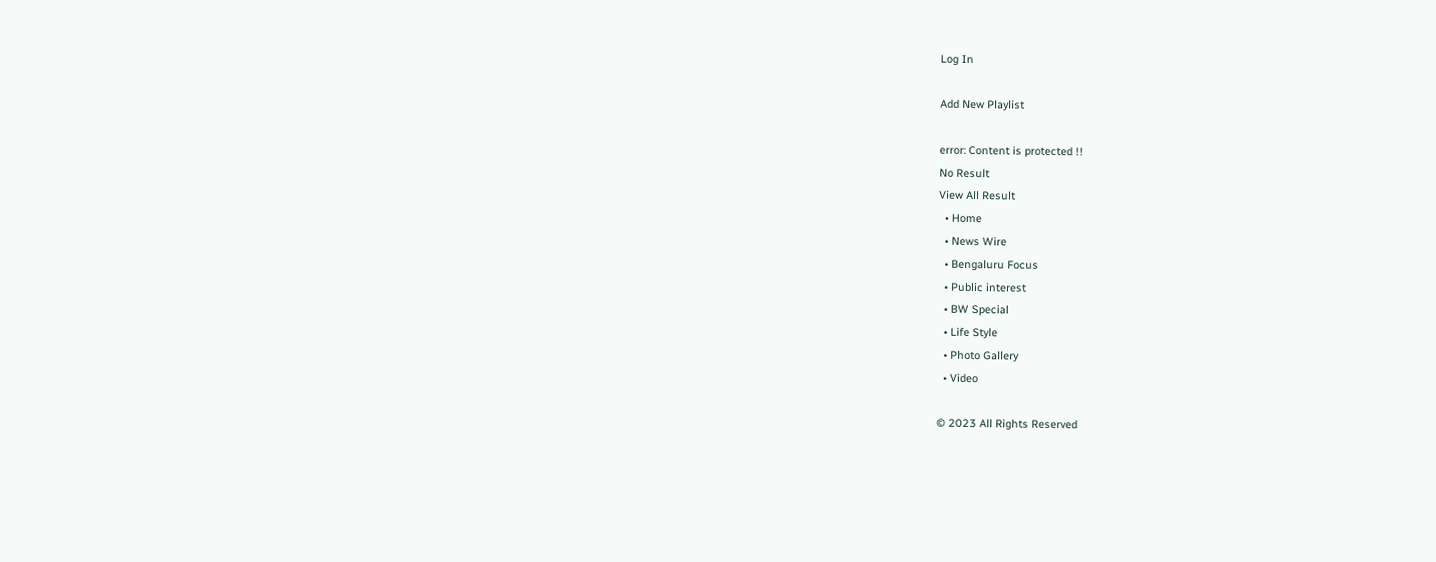Log In

Add New Playlist

error: Content is protected !!
No Result
View All Result
  • Home
  • News Wire
  • Bengaluru Focus
  • Public interest
  • BW Special
  • Life Style
  • Photo Gallery
  • Video

© 2023 All Rights Reserved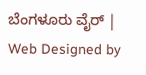ಬೆಂಗಳೂರು ವೈರ್‌ | Web Designed by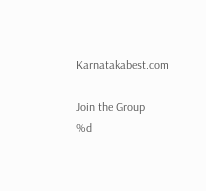Karnatakabest.com

Join the Group
%d